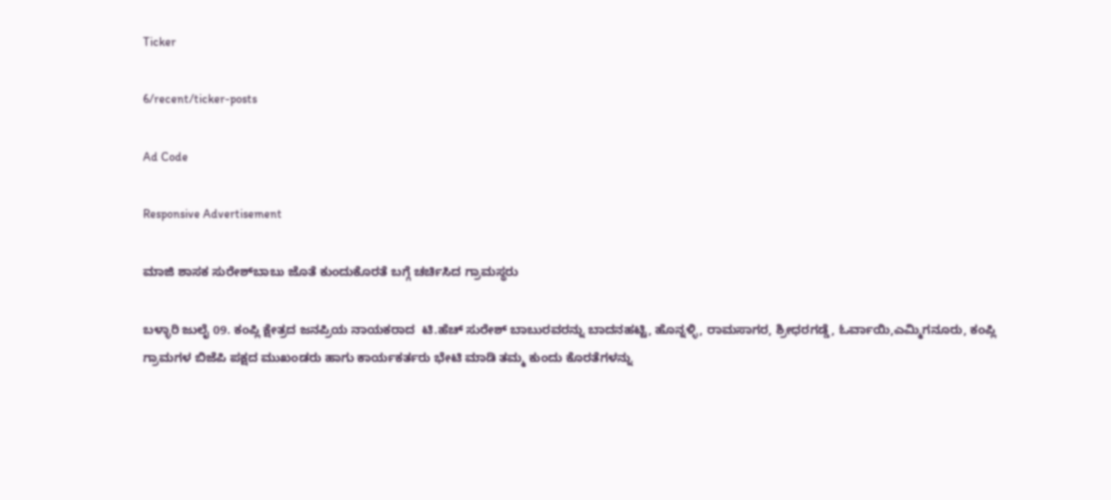Ticker

6/recent/ticker-posts

Ad Code

Responsive Advertisement

ಮಾಜಿ ಶಾಸಕ ಸುರೇಶ್‌ಬಾಬು ಜೊತೆ ಕುಂದುಕೊರತೆ ಬಗ್ಗೆ ಚರ್ಚಿಸಿದ ಗ್ರಾಮಸ್ಥರು

ಬಳ್ಳಾರಿ ಜುಲೈ 09. ಕಂಪ್ಲಿ ಕ್ಷೇತ್ರದ ಜನಪ್ರಿಯ ನಾಯಕರಾದ  ಟಿ.ಹೆಚ್ ಸುರೇಶ್ ಬಾಬುರವರನ್ನು ಬಾದನಹಟ್ಟಿ, ಹೊನ್ನಳ್ಳಿ, ರಾಮಸಾಗರ, ಶ್ರೀಧರಗಡ್ಡೆ, ಓರ್ವಾಯಿ,ಎಮ್ಮಿಗನೂರು, ಕಂಪ್ಲಿ ಗ್ರಾಮಗಳ ಬಿಜೆಪಿ ಪಕ್ಷದ ಮುಖಂಡರು ಹಾಗು ಕಾರ್ಯಕರ್ತರು ಭೇಟಿ ಮಾಡಿ ತಮ್ಮ ಕುಂದು ಕೊರತೆಗಳನ್ನು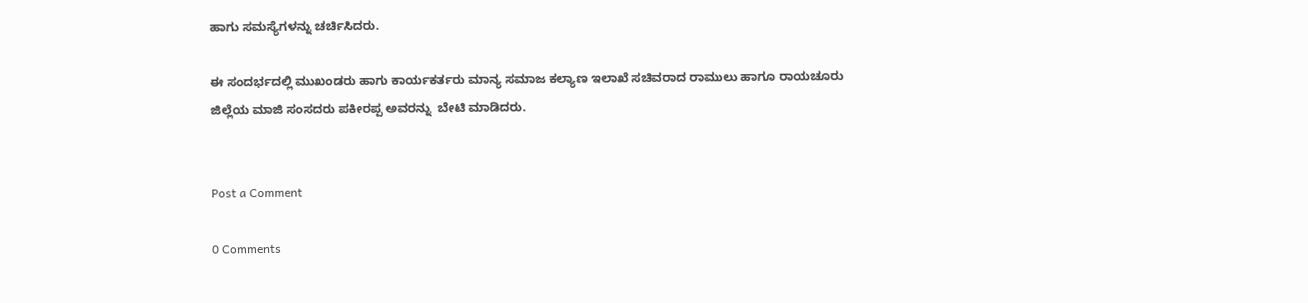ಹಾಗು ಸಮಸ್ಯೆಗಳನ್ನು ಚರ್ಚಿಸಿದರು.

ಈ ಸಂದರ್ಭದಲ್ಲಿ ಮುಖಂಡರು ಹಾಗು ಕಾರ್ಯಕರ್ತರು ಮಾನ್ಯ ಸಮಾಜ ಕಲ್ಯಾಣ ಇಲಾಖೆ ಸಚಿವರಾದ ರಾಮುಲು ಹಾಗೂ ರಾಯಚೂರು ಜಿಲ್ಲೆಯ ಮಾಜಿ ಸಂಸದರು ಪಕೀರಪ್ಪ ಅವರನ್ನು  ಬೇಟಿ ಮಾಡಿದರು.


Post a Comment

0 Comments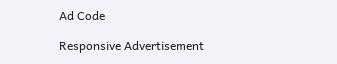Ad Code

Responsive Advertisement